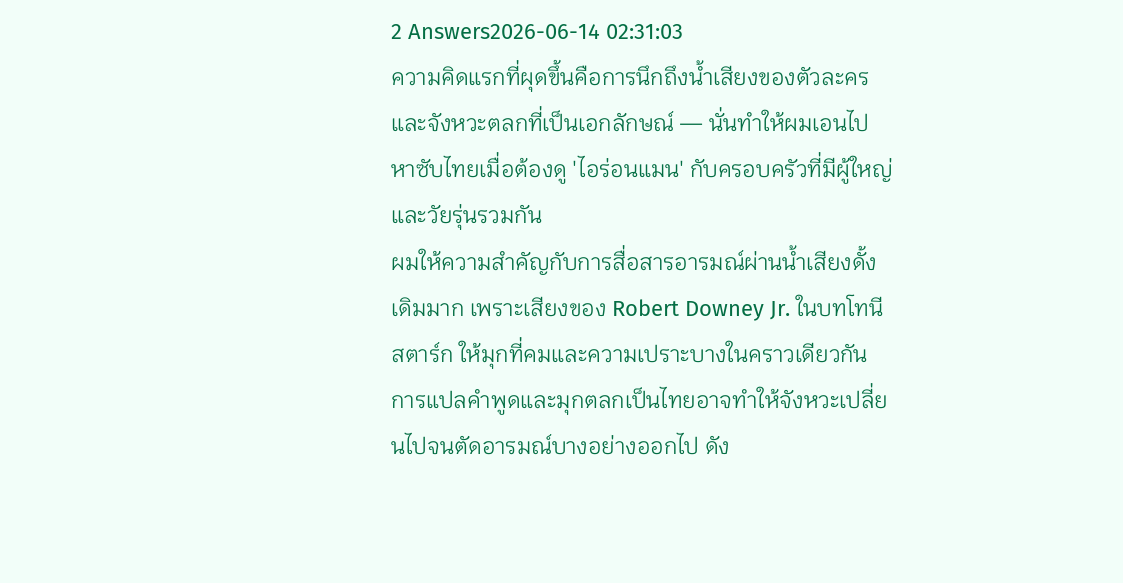2 Answers2026-06-14 02:31:03
ความคิดแรกที่ผุดขึ้นคือการนึกถึงน้ำเสียงของตัวละครและจังหวะตลกที่เป็นเอกลักษณ์ — นั่นทำให้ผมเอนไปหาซับไทยเมื่อต้องดู 'ไอร่อนแมน' กับครอบครัวที่มีผู้ใหญ่และวัยรุ่นรวมกัน
ผมให้ความสำคัญกับการสื่อสารอารมณ์ผ่านน้ำเสียงดั้งเดิมมาก เพราะเสียงของ Robert Downey Jr. ในบทโทนี สตาร์ก ให้มุกที่คมและความเปราะบางในคราวเดียวกัน การแปลคำพูดและมุกตลกเป็นไทยอาจทำให้จังหวะเปลี่ยนไปจนตัดอารมณ์บางอย่างออกไป ดัง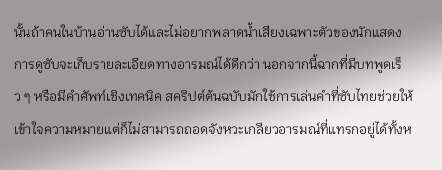นั้นถ้าคนในบ้านอ่านซับได้และไม่อยากพลาดน้ำเสียงเฉพาะตัวของนักแสดง การดูซับจะเก็บรายละเอียดทางอารมณ์ได้ดีกว่า นอกจากนี้ฉากที่มีบทพูดเร็ว ๆ หรือมีคำศัพท์เชิงเทคนิค สคริปต์ต้นฉบับมักใช้การเล่นคำที่ซับไทยช่วยให้เข้าใจความหมายแต่ก็ไม่สามารถถอดจังหวะเกลียวอารมณ์ที่แทรกอยู่ได้ทั้งห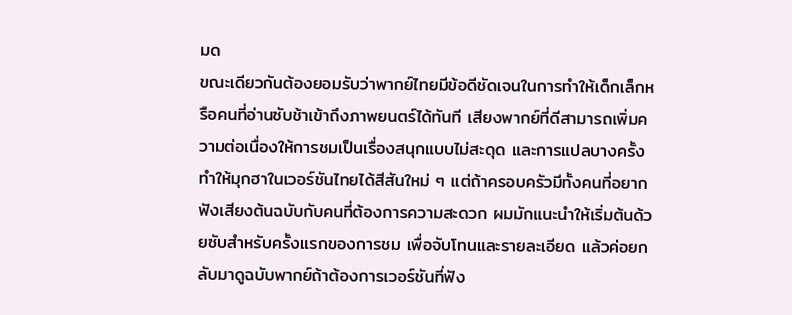มด
ขณะเดียวกันต้องยอมรับว่าพากย์ไทยมีข้อดีชัดเจนในการทำให้เด็กเล็กหรือคนที่อ่านซับช้าเข้าถึงภาพยนตร์ได้ทันที เสียงพากย์ที่ดีสามารถเพิ่มความต่อเนื่องให้การชมเป็นเรื่องสนุกแบบไม่สะดุด และการแปลบางครั้งทำให้มุกฮาในเวอร์ชันไทยได้สีสันใหม่ ๆ แต่ถ้าครอบครัวมีทั้งคนที่อยากฟังเสียงต้นฉบับกับคนที่ต้องการความสะดวก ผมมักแนะนำให้เริ่มต้นด้วยซับสำหรับครั้งแรกของการชม เพื่อจับโทนและรายละเอียด แล้วค่อยกลับมาดูฉบับพากย์ถ้าต้องการเวอร์ชันที่ฟัง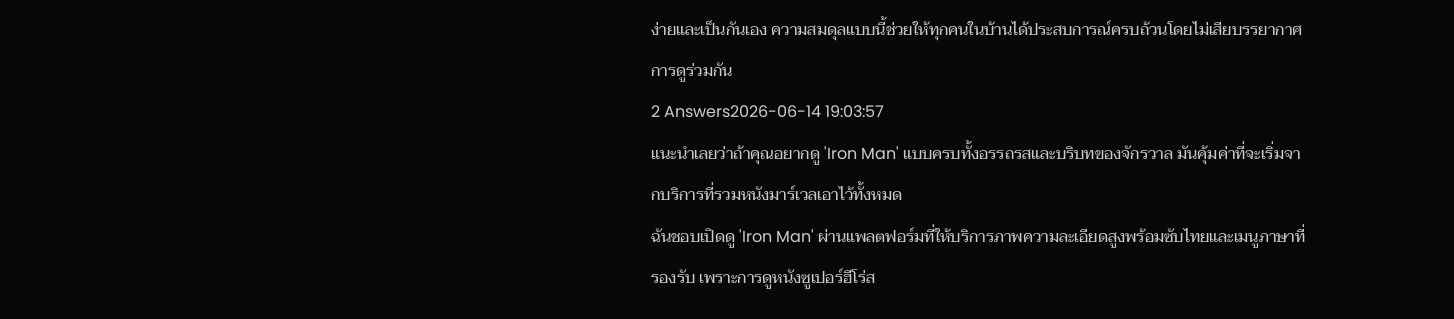ง่ายและเป็นกันเอง ความสมดุลแบบนี้ช่วยให้ทุกคนในบ้านได้ประสบการณ์ครบถ้วนโดยไม่เสียบรรยากาศการดูร่วมกัน
2 Answers2026-06-14 19:03:57
แนะนำเลยว่าถ้าคุณอยากดู 'Iron Man' แบบครบทั้งอรรถรสและบริบทของจักรวาล มันคุ้มค่าที่จะเริ่มจากบริการที่รวมหนังมาร์เวลเอาไว้ทั้งหมด
ฉันชอบเปิดดู 'Iron Man' ผ่านแพลตฟอร์มที่ให้บริการภาพความละเอียดสูงพร้อมซับไทยและเมนูภาษาที่รองรับ เพราะการดูหนังซูเปอร์ฮีโร่ส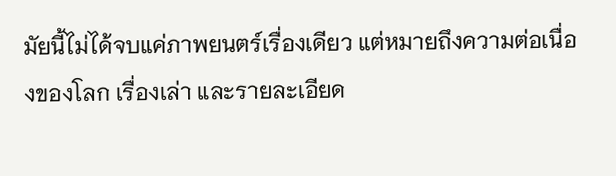มัยนี้ไม่ได้จบแค่ภาพยนตร์เรื่องเดียว แต่หมายถึงความต่อเนื่องของโลก เรื่องเล่า และรายละเอียด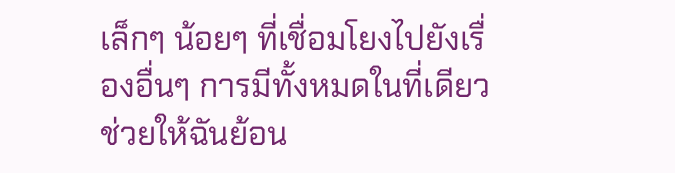เล็กๆ น้อยๆ ที่เชื่อมโยงไปยังเรื่องอื่นๆ การมีทั้งหมดในที่เดียวช่วยให้ฉันย้อน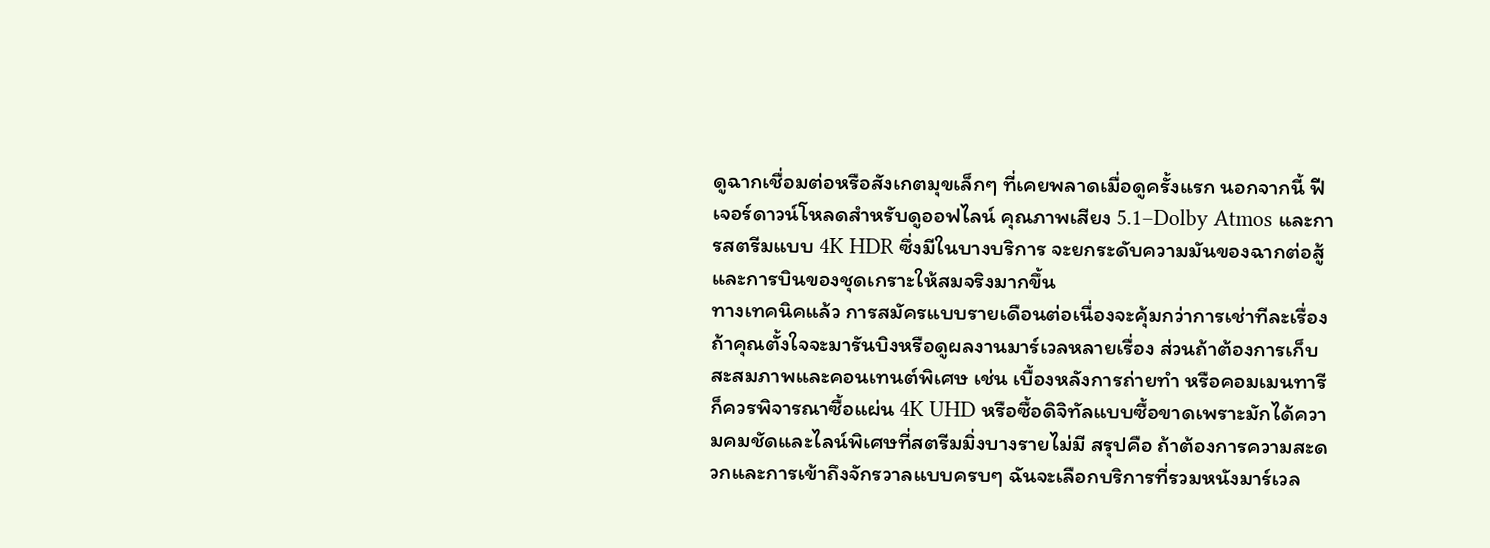ดูฉากเชื่อมต่อหรือสังเกตมุขเล็กๆ ที่เคยพลาดเมื่อดูครั้งแรก นอกจากนี้ ฟีเจอร์ดาวน์โหลดสำหรับดูออฟไลน์ คุณภาพเสียง 5.1–Dolby Atmos และการสตรีมแบบ 4K HDR ซึ่งมีในบางบริการ จะยกระดับความมันของฉากต่อสู้และการบินของชุดเกราะให้สมจริงมากขึ้น
ทางเทคนิคแล้ว การสมัครแบบรายเดือนต่อเนื่องจะคุ้มกว่าการเช่าทีละเรื่องถ้าคุณตั้งใจจะมารันบิงหรือดูผลงานมาร์เวลหลายเรื่อง ส่วนถ้าต้องการเก็บสะสมภาพและคอนเทนต์พิเศษ เช่น เบื้องหลังการถ่ายทำ หรือคอมเมนทารี ก็ควรพิจารณาซื้อแผ่น 4K UHD หรือซื้อดิจิทัลแบบซื้อขาดเพราะมักได้ความคมชัดและไลน์พิเศษที่สตรีมมิ่งบางรายไม่มี สรุปคือ ถ้าต้องการความสะดวกและการเข้าถึงจักรวาลแบบครบๆ ฉันจะเลือกบริการที่รวมหนังมาร์เวล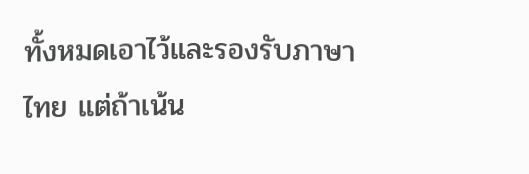ทั้งหมดเอาไว้และรองรับภาษาไทย แต่ถ้าเน้น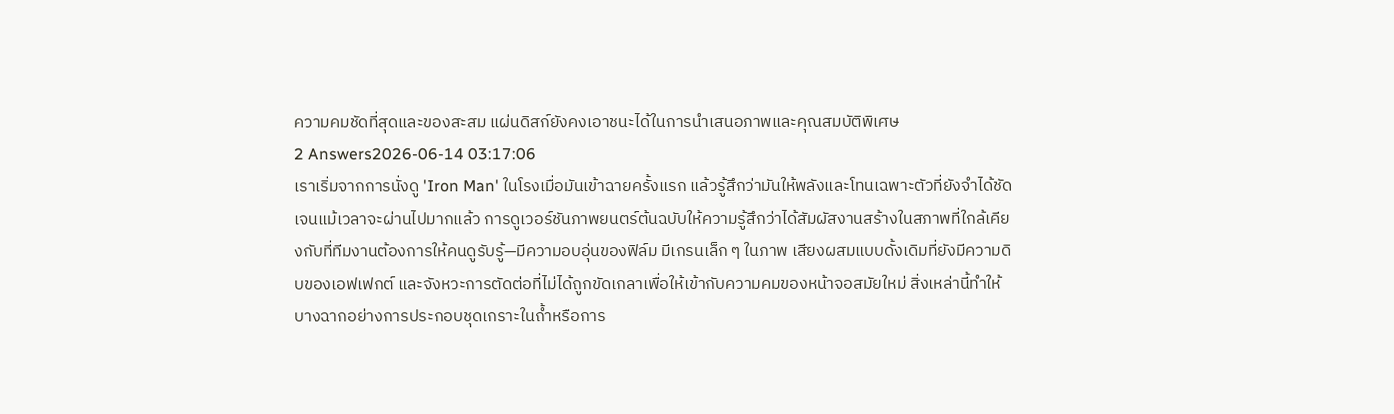ความคมชัดที่สุดและของสะสม แผ่นดิสก์ยังคงเอาชนะได้ในการนำเสนอภาพและคุณสมบัติพิเศษ
2 Answers2026-06-14 03:17:06
เราเริ่มจากการนั่งดู 'Iron Man' ในโรงเมื่อมันเข้าฉายครั้งแรก แล้วรู้สึกว่ามันให้พลังและโทนเฉพาะตัวที่ยังจำได้ชัดเจนแม้เวลาจะผ่านไปมากแล้ว การดูเวอร์ชันภาพยนตร์ต้นฉบับให้ความรู้สึกว่าได้สัมผัสงานสร้างในสภาพที่ใกล้เคียงกับที่ทีมงานต้องการให้คนดูรับรู้—มีความอบอุ่นของฟิล์ม มีเกรนเล็ก ๆ ในภาพ เสียงผสมแบบดั้งเดิมที่ยังมีความดิบของเอฟเฟกต์ และจังหวะการตัดต่อที่ไม่ได้ถูกขัดเกลาเพื่อให้เข้ากับความคมของหน้าจอสมัยใหม่ สิ่งเหล่านี้ทำให้บางฉากอย่างการประกอบชุดเกราะในถ้ำหรือการ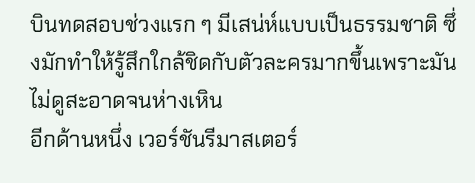บินทดสอบช่วงแรก ๆ มีเสน่ห์แบบเป็นธรรมชาติ ซึ่งมักทำให้รู้สึกใกล้ชิดกับตัวละครมากขึ้นเพราะมันไม่ดูสะอาดจนห่างเหิน
อีกด้านหนึ่ง เวอร์ชันรีมาสเตอร์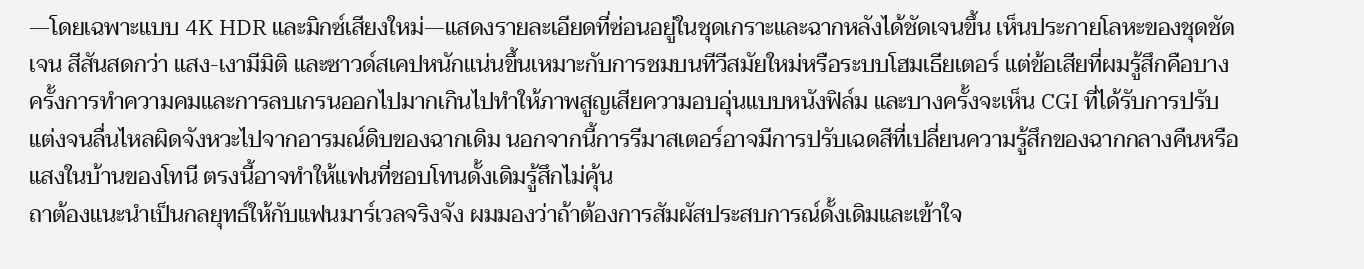—โดยเฉพาะแบบ 4K HDR และมิกซ์เสียงใหม่—แสดงรายละเอียดที่ซ่อนอยู่ในชุดเกราะและฉากหลังได้ชัดเจนขึ้น เห็นประกายโลหะของชุดชัดเจน สีสันสดกว่า แสง-เงามีมิติ และซาวด์สเคปหนักแน่นขึ้นเหมาะกับการชมบนทีวีสมัยใหม่หรือระบบโฮมเธียเตอร์ แต่ข้อเสียที่ผมรู้สึกคือบางครั้งการทำความคมและการลบเกรนออกไปมากเกินไปทำให้ภาพสูญเสียความอบอุ่นแบบหนังฟิล์ม และบางครั้งจะเห็น CGI ที่ได้รับการปรับแต่งจนลื่นไหลผิดจังหวะไปจากอารมณ์ดิบของฉากเดิม นอกจากนี้การรีมาสเตอร์อาจมีการปรับเฉดสีที่เปลี่ยนความรู้สึกของฉากกลางคืนหรือแสงในบ้านของโทนี ตรงนี้อาจทำให้แฟนที่ชอบโทนดั้งเดิมรู้สึกไม่คุ้น
ถาต้องแนะนำเป็นกลยุทธ์ให้กับแฟนมาร์เวลจริงจัง ผมมองว่าถ้าต้องการสัมผัสประสบการณ์ดั้งเดิมและเข้าใจ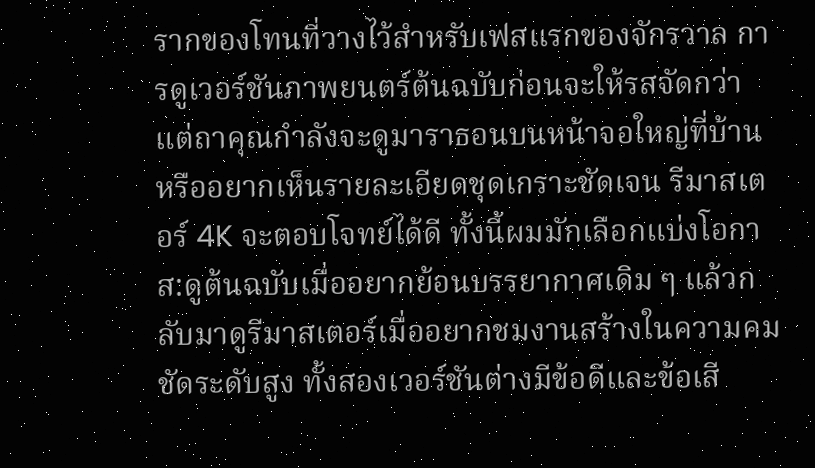รากของโทนที่วางไว้สำหรับเฟสแรกของจักรวาล การดูเวอร์ชันภาพยนตร์ต้นฉบับก่อนจะให้รสจัดกว่า แต่ถาคุณกำลังจะดูมาราธอนบนหน้าจอใหญ่ที่บ้านหรืออยากเห็นรายละเอียดชุดเกราะชัดเจน รีมาสเตอร์ 4K จะตอบโจทย์ได้ดี ทั้งนี้ผมมักเลือกแบ่งโอกาส:ดูต้นฉบับเมื่ออยากย้อนบรรยากาศเดิม ๆ แล้วกลับมาดูรีมาสเตอร์เมื่ออยากชมงานสร้างในความคมชัดระดับสูง ทั้งสองเวอร์ชันต่างมีข้อดีและข้อเสี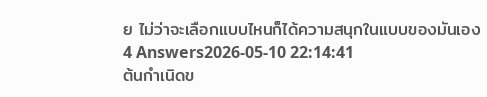ย ไม่ว่าจะเลือกแบบไหนก็ได้ความสนุกในแบบของมันเอง
4 Answers2026-05-10 22:14:41
ต้นกำเนิดข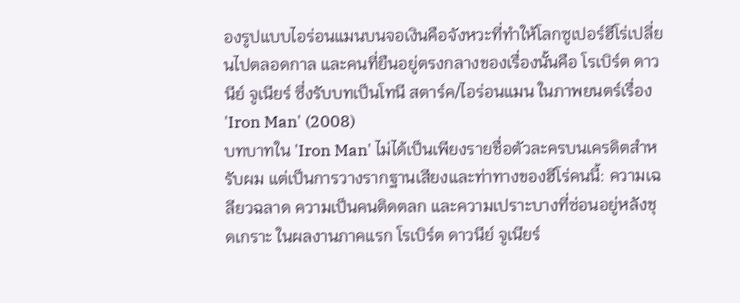องรูปแบบไอร่อนแมนบนจอเงินคือจังหวะที่ทำให้โลกซูเปอร์ฮีโร่เปลี่ยนไปตลอดกาล และคนที่ยืนอยู่ตรงกลางของเรื่องนั้นคือ โรเบิร์ต ดาวนีย์ จูเนียร์ ซึ่งรับบทเป็นโทนี สตาร์ค/ไอร่อนแมน ในภาพยนตร์เรื่อง 'Iron Man' (2008)
บทบาทใน 'Iron Man' ไม่ได้เป็นเพียงรายชื่อตัวละครบนเครดิตสำหรับผม แต่เป็นการวางรากฐานเสียงและท่าทางของฮีโร่คนนี้: ความเฉลียวฉลาด ความเป็นคนติดตลก และความเปราะบางที่ซ่อนอยู่หลังชุดเกราะ ในผลงานภาคแรก โรเบิร์ต ดาวนีย์ จูเนียร์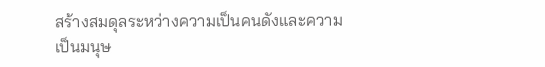สร้างสมดุลระหว่างความเป็นคนดังและความเป็นมนุษ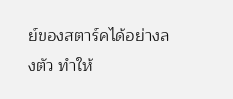ย์ของสตาร์คได้อย่างลงตัว ทำให้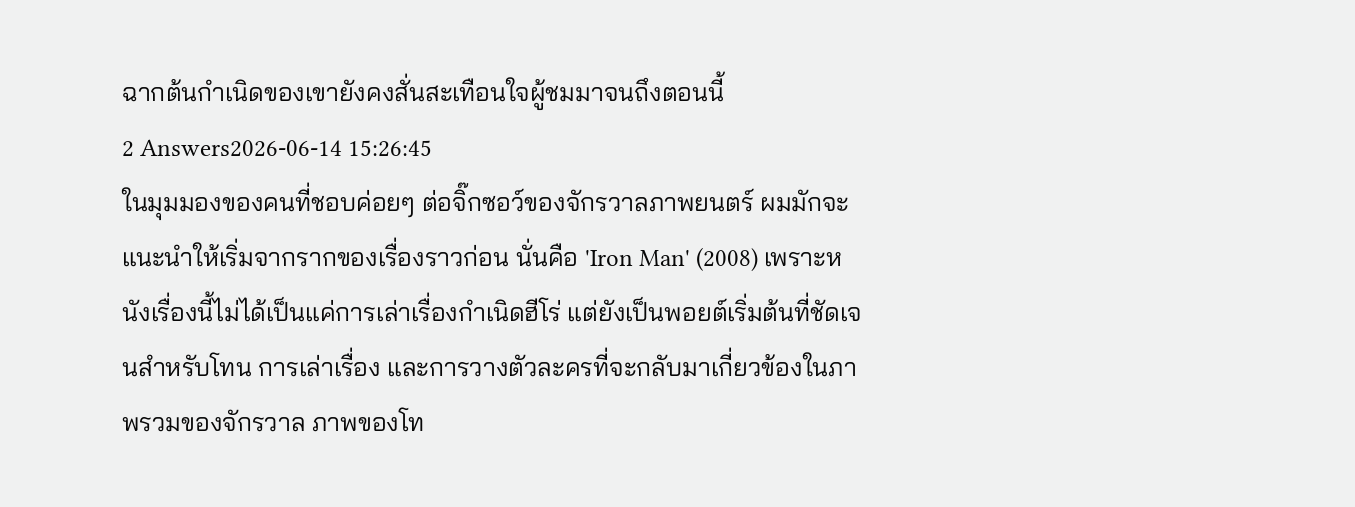ฉากต้นกำเนิดของเขายังคงสั่นสะเทือนใจผู้ชมมาจนถึงตอนนี้
2 Answers2026-06-14 15:26:45
ในมุมมองของคนที่ชอบค่อยๆ ต่อจิ๊กซอว์ของจักรวาลภาพยนตร์ ผมมักจะแนะนำให้เริ่มจากรากของเรื่องราวก่อน นั่นคือ 'Iron Man' (2008) เพราะหนังเรื่องนี้ไม่ได้เป็นแค่การเล่าเรื่องกำเนิดฮีโร่ แต่ยังเป็นพอยต์เริ่มต้นที่ชัดเจนสำหรับโทน การเล่าเรื่อง และการวางตัวละครที่จะกลับมาเกี่ยวข้องในภาพรวมของจักรวาล ภาพของโท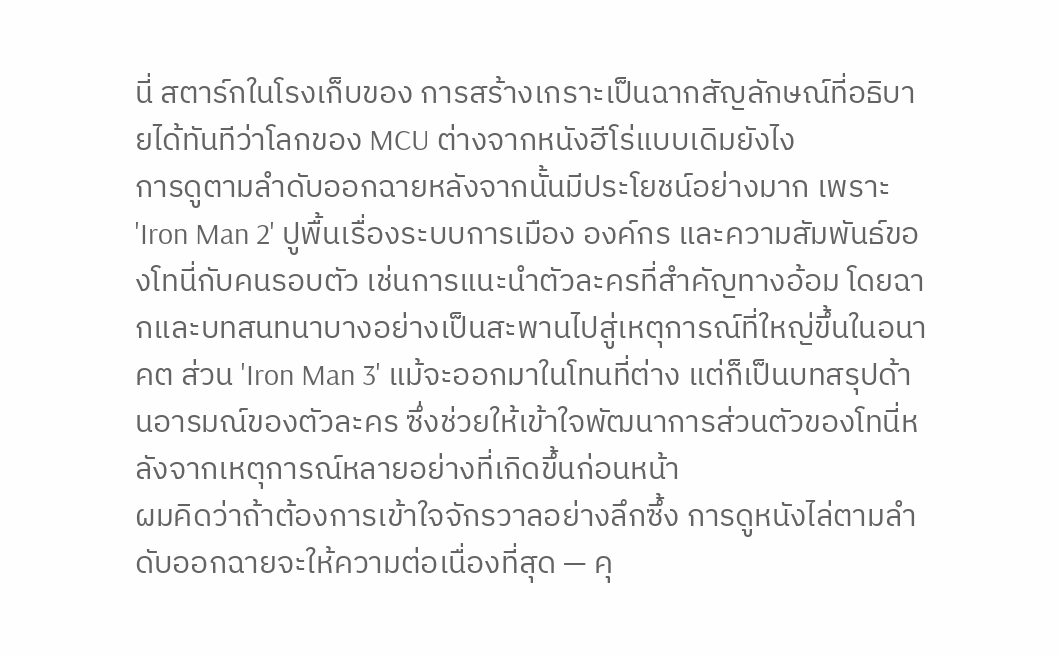นี่ สตาร์กในโรงเก็บของ การสร้างเกราะเป็นฉากสัญลักษณ์ที่อธิบายได้ทันทีว่าโลกของ MCU ต่างจากหนังฮีโร่แบบเดิมยังไง
การดูตามลำดับออกฉายหลังจากนั้นมีประโยชน์อย่างมาก เพราะ 'Iron Man 2' ปูพื้นเรื่องระบบการเมือง องค์กร และความสัมพันธ์ของโทนี่กับคนรอบตัว เช่นการแนะนำตัวละครที่สำคัญทางอ้อม โดยฉากและบทสนทนาบางอย่างเป็นสะพานไปสู่เหตุการณ์ที่ใหญ่ขึ้นในอนาคต ส่วน 'Iron Man 3' แม้จะออกมาในโทนที่ต่าง แต่ก็เป็นบทสรุปด้านอารมณ์ของตัวละคร ซึ่งช่วยให้เข้าใจพัฒนาการส่วนตัวของโทนี่หลังจากเหตุการณ์หลายอย่างที่เกิดขึ้นก่อนหน้า
ผมคิดว่าถ้าต้องการเข้าใจจักรวาลอย่างลึกซึ้ง การดูหนังไล่ตามลำดับออกฉายจะให้ความต่อเนื่องที่สุด — คุ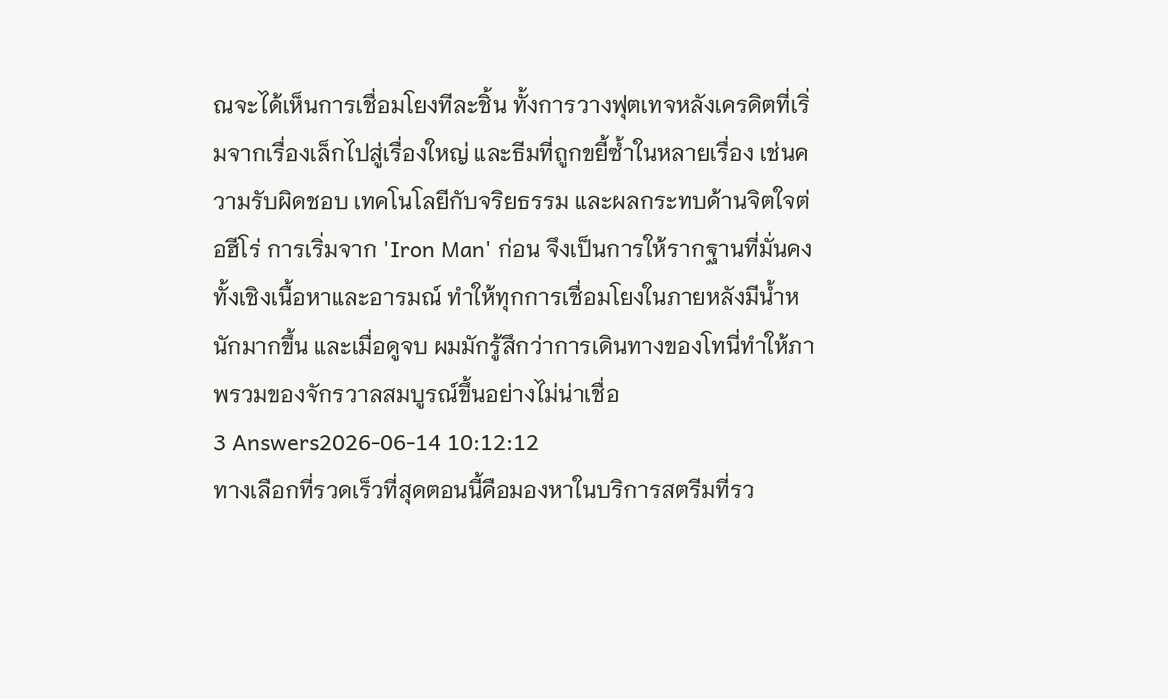ณจะได้เห็นการเชื่อมโยงทีละชิ้น ทั้งการวางฟุตเทจหลังเครดิตที่เริ่มจากเรื่องเล็กไปสู่เรื่องใหญ่ และธีมที่ถูกขยี้ซ้ำในหลายเรื่อง เช่นความรับผิดชอบ เทคโนโลยีกับจริยธรรม และผลกระทบด้านจิตใจต่อฮีโร่ การเริ่มจาก 'Iron Man' ก่อน จึงเป็นการให้รากฐานที่มั่นคงทั้งเชิงเนื้อหาและอารมณ์ ทำให้ทุกการเชื่อมโยงในภายหลังมีน้ำหนักมากขึ้น และเมื่อดูจบ ผมมักรู้สึกว่าการเดินทางของโทนี่ทำให้ภาพรวมของจักรวาลสมบูรณ์ขึ้นอย่างไม่น่าเชื่อ
3 Answers2026-06-14 10:12:12
ทางเลือกที่รวดเร็วที่สุดตอนนี้คือมองหาในบริการสตรีมที่รว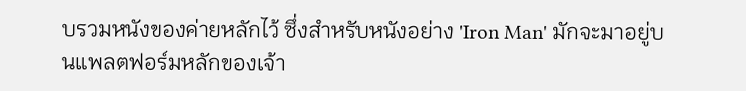บรวมหนังของค่ายหลักไว้ ซึ่งสำหรับหนังอย่าง 'Iron Man' มักจะมาอยู่บนแพลตฟอร์มหลักของเจ้า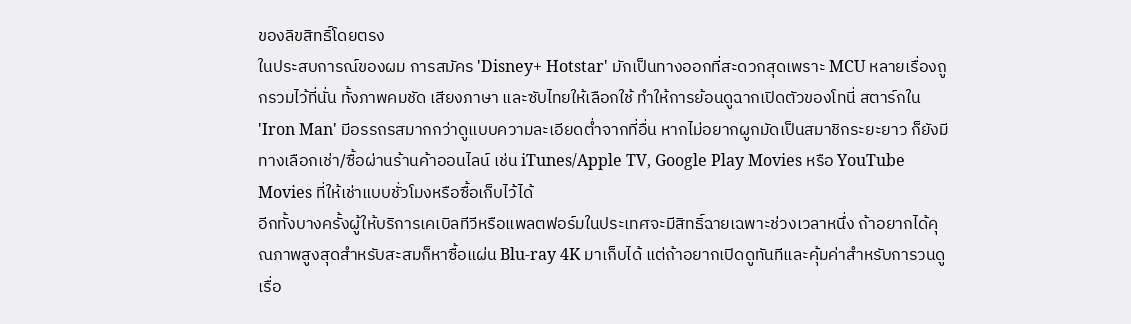ของลิขสิทธิ์โดยตรง
ในประสบการณ์ของผม การสมัคร 'Disney+ Hotstar' มักเป็นทางออกที่สะดวกสุดเพราะ MCU หลายเรื่องถูกรวมไว้ที่นั่น ทั้งภาพคมชัด เสียงภาษา และซับไทยให้เลือกใช้ ทำให้การย้อนดูฉากเปิดตัวของโทนี่ สตาร์กใน 'Iron Man' มีอรรถรสมากกว่าดูแบบความละเอียดต่ำจากที่อื่น หากไม่อยากผูกมัดเป็นสมาชิกระยะยาว ก็ยังมีทางเลือกเช่า/ซื้อผ่านร้านค้าออนไลน์ เช่น iTunes/Apple TV, Google Play Movies หรือ YouTube Movies ที่ให้เช่าแบบชั่วโมงหรือซื้อเก็บไว้ได้
อีกทั้งบางครั้งผู้ให้บริการเคเบิลทีวีหรือแพลตฟอร์มในประเทศจะมีสิทธิ์ฉายเฉพาะช่วงเวลาหนึ่ง ถ้าอยากได้คุณภาพสูงสุดสำหรับสะสมก็หาซื้อแผ่น Blu-ray 4K มาเก็บได้ แต่ถ้าอยากเปิดดูทันทีและคุ้มค่าสำหรับการวนดูเรื่อ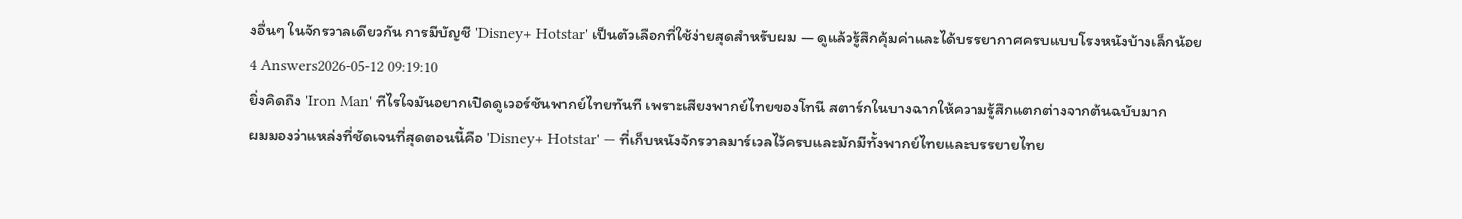งอื่นๆ ในจักรวาลเดียวกัน การมีบัญชี 'Disney+ Hotstar' เป็นตัวเลือกที่ใช้ง่ายสุดสำหรับผม — ดูแล้วรู้สึกคุ้มค่าและได้บรรยากาศครบแบบโรงหนังบ้างเล็กน้อย
4 Answers2026-05-12 09:19:10
ยิ่งคิดถึง 'Iron Man' ทีไรใจมันอยากเปิดดูเวอร์ชันพากย์ไทยทันที เพราะเสียงพากย์ไทยของโทนี สตาร์กในบางฉากให้ความรู้สึกแตกต่างจากต้นฉบับมาก
ผมมองว่าแหล่งที่ชัดเจนที่สุดตอนนี้คือ 'Disney+ Hotstar' — ที่เก็บหนังจักรวาลมาร์เวลไว้ครบและมักมีทั้งพากย์ไทยและบรรยายไทย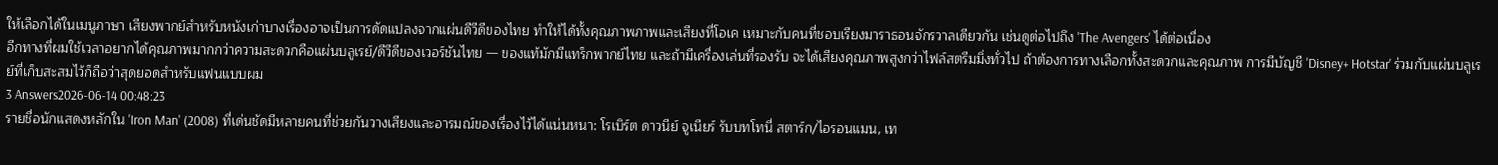ให้เลือกได้ในเมนูภาษา เสียงพากย์สำหรับหนังเก่าบางเรื่องอาจเป็นการดัดแปลงจากแผ่นดีวีดีของไทย ทำให้ได้ทั้งคุณภาพภาพและเสียงที่โอเค เหมาะกับคนที่ชอบเรียงมาราธอนจักรวาลเดียวกัน เช่นดูต่อไปถึง 'The Avengers' ได้ต่อเนื่อง
อีกทางที่ผมใช้เวลาอยากได้คุณภาพมากกว่าความสะดวกคือแผ่นบลูเรย์/ดีวีดีของเวอร์ชันไทย — ของแท้มักมีแทร็กพากย์ไทย และถ้ามีเครื่องเล่นที่รองรับ จะได้เสียงคุณภาพสูงกว่าไฟล์สตรีมมิ่งทั่วไป ถ้าต้องการทางเลือกทั้งสะดวกและคุณภาพ การมีบัญชี 'Disney+ Hotstar' ร่วมกับแผ่นบลูเรย์ที่เก็บสะสมไว้ก็ถือว่าสุดยอดสำหรับแฟนแบบผม
3 Answers2026-06-14 00:48:23
รายชื่อนักแสดงหลักใน 'Iron Man' (2008) ที่เด่นชัดมีหลายคนที่ช่วยกันวางเสียงและอารมณ์ของเรื่องไว้ได้แน่นหนา: โรเบิร์ต ดาวนีย์ จูเนียร์ รับบทโทนี่ สตาร์ก/ไอรอนแมน, เท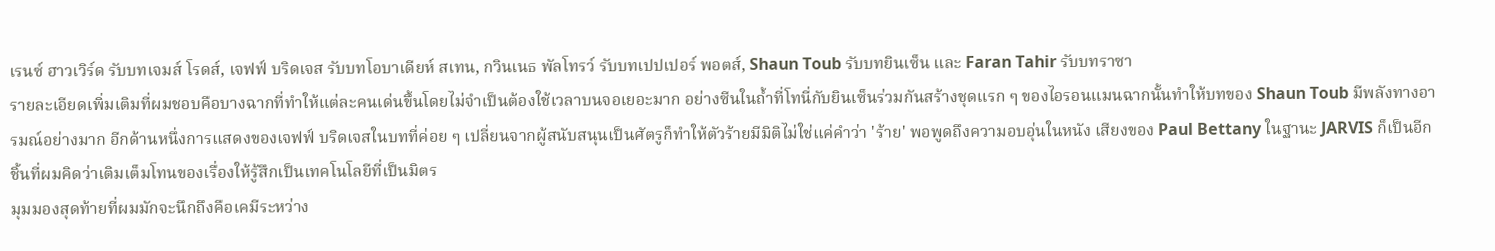เรนซ์ ฮาวเวิร์ด รับบทเจมส์ โรดส์, เจฟฟ์ บริดเจส รับบทโอบาเดียห์ สเทน, กวินเนธ พัลโทรว์ รับบทเปปเปอร์ พอตส์, Shaun Toub รับบทยินเซ็น และ Faran Tahir รับบทราซา
รายละเอียดเพิ่มเติมที่ผมชอบคือบางฉากที่ทำให้แต่ละคนเด่นขึ้นโดยไม่จำเป็นต้องใช้เวลาบนจอเยอะมาก อย่างซีนในถ้ำที่โทนี่กับยินเซ็นร่วมกันสร้างชุดแรก ๆ ของไอรอนแมนฉากนั้นทำให้บทของ Shaun Toub มีพลังทางอารมณ์อย่างมาก อีกด้านหนึ่งการแสดงของเจฟฟ์ บริดเจสในบทที่ค่อย ๆ เปลี่ยนจากผู้สนับสนุนเป็นศัตรูก็ทำให้ตัวร้ายมีมิติไม่ใช่แค่คำว่า 'ร้าย' พอพูดถึงความอบอุ่นในหนัง เสียงของ Paul Bettany ในฐานะ JARVIS ก็เป็นอีกชิ้นที่ผมคิดว่าเติมเต็มโทนของเรื่องให้รู้สึกเป็นเทคโนโลยีที่เป็นมิตร
มุมมองสุดท้ายที่ผมมักจะนึกถึงคือเคมีระหว่าง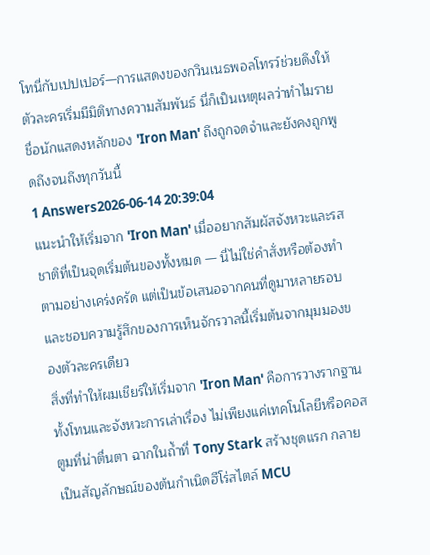โทนี่กับเปปเปอร์—การแสดงของกวินเนธพอลโทรว์ช่วยดึงให้ตัวละครเริ่มมีมิติทางความสัมพันธ์ นี่ก็เป็นเหตุผลว่าทำไมรายชื่อนักแสดงหลักของ 'Iron Man' ถึงถูกจดจำและยังคงถูกพูดถึงจนถึงทุกวันนี้
1 Answers2026-06-14 20:39:04
แนะนำให้เริ่มจาก 'Iron Man' เมื่ออยากสัมผัสจังหวะและรสชาติที่เป็นจุดเริ่มต้นของทั้งหมด — นี่ไม่ใช่คำสั่งหรือต้องทำตามอย่างเคร่งครัด แต่เป็นข้อเสนอจากคนที่ดูมาหลายรอบและชอบความรู้สึกของการเห็นจักรวาลนี้เริ่มต้นจากมุมมองของตัวละครเดียว
สิ่งที่ทำให้ผมเชียร์ให้เริ่มจาก 'Iron Man' คือการวางรากฐานทั้งโทนและจังหวะการเล่าเรื่อง ไม่เพียงแค่เทคโนโลยีหรือคอสตูมที่น่าตื่นตา ฉากในถ้ำที่ Tony Stark สร้างชุดแรก กลายเป็นสัญลักษณ์ของต้นกำเนิดฮีโร่สไตล์ MCU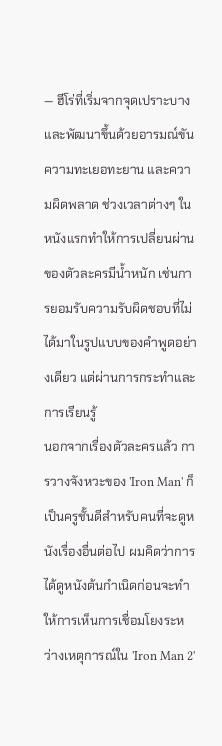— ฮีโร่ที่เริ่มจากจุดเปราะบางและพัฒนาขึ้นด้วยอารมณ์ขัน ความทะเยอทะยาน และความผิดพลาด ช่วงเวลาต่างๆ ในหนังแรกทำให้การเปลี่ยนผ่านของตัวละครมีน้ำหนัก เช่นการยอมรับความรับผิดชอบที่ไม่ได้มาในรูปแบบของคำพูดอย่างเดียว แต่ผ่านการกระทำและการเรียนรู้
นอกจากเรื่องตัวละครแล้ว การวางจังหวะของ 'Iron Man' ก็เป็นครูชั้นดีสำหรับคนที่จะดูหนังเรื่องอื่นต่อไป ผมคิดว่าการได้ดูหนังต้นกำเนิดก่อนจะทำให้การเห็นการเชื่อมโยงระหว่างเหตุการณ์ใน 'Iron Man 2'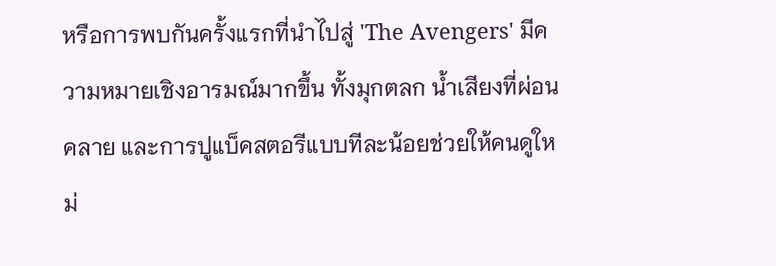หรือการพบกันครั้งแรกที่นำไปสู่ 'The Avengers' มีความหมายเชิงอารมณ์มากขึ้น ทั้งมุกตลก น้ำเสียงที่ผ่อนคลาย และการปูแบ็คสตอรีแบบทีละน้อยช่วยให้คนดูใหม่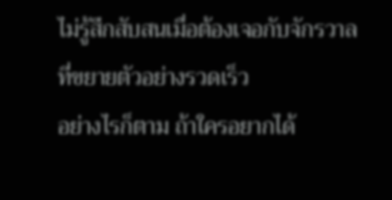ไม่รู้สึกสับสนเมื่อต้องเจอกับจักรวาลที่ขยายตัวอย่างรวดเร็ว
อย่างไรก็ตาม ถ้าใครอยากได้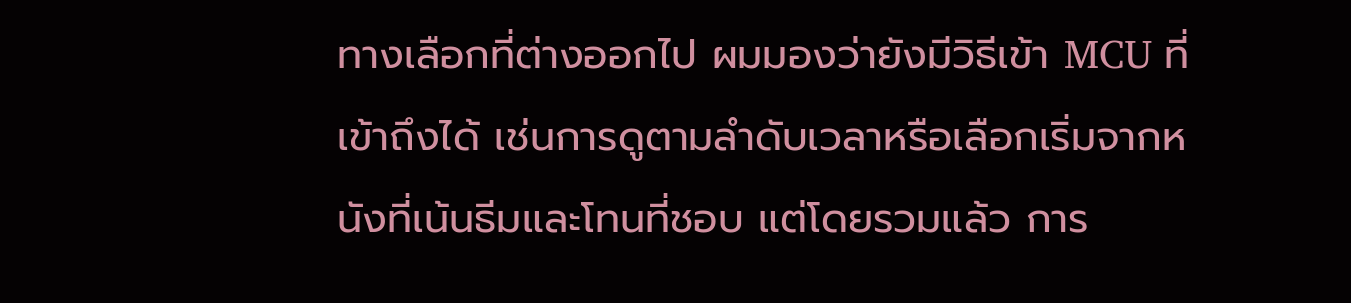ทางเลือกที่ต่างออกไป ผมมองว่ายังมีวิธีเข้า MCU ที่เข้าถึงได้ เช่นการดูตามลำดับเวลาหรือเลือกเริ่มจากหนังที่เน้นธีมและโทนที่ชอบ แต่โดยรวมแล้ว การ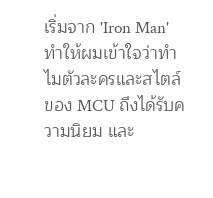เริ่มจาก 'Iron Man' ทำให้ผมเข้าใจว่าทำไมตัวละครและสไตล์ของ MCU ถึงได้รับความนิยม และ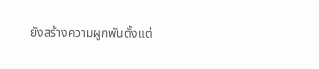ยังสร้างความผูกพันตั้งแต่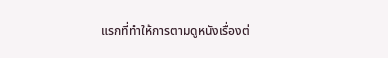แรกที่ทำให้การตามดูหนังเรื่องต่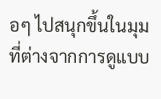อๆ ไปสนุกขึ้นในมุมที่ต่างจากการดูแบบ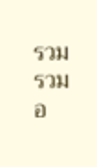รวมรวมอ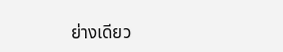ย่างเดียว